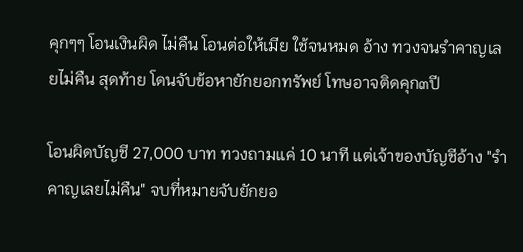คุกๆๆ โอนเงินผิด ไม่คืน โอนต่อให้เมีย ใช้จนหมด อ้าง ทวงจนรำคาญเลยไม่คืน สุดท้าย โดนจับข้อหายักยอกทรัพย์ โทษอาจติดคุก๓ปี

โอนผิดบัญชี 27,000 บาท ทวงถามแค่ 10 นาที แต่เจ้าของบัญชีอ้าง "รำคาญเลยไม่คืน" จบที่หมายจับยักยอ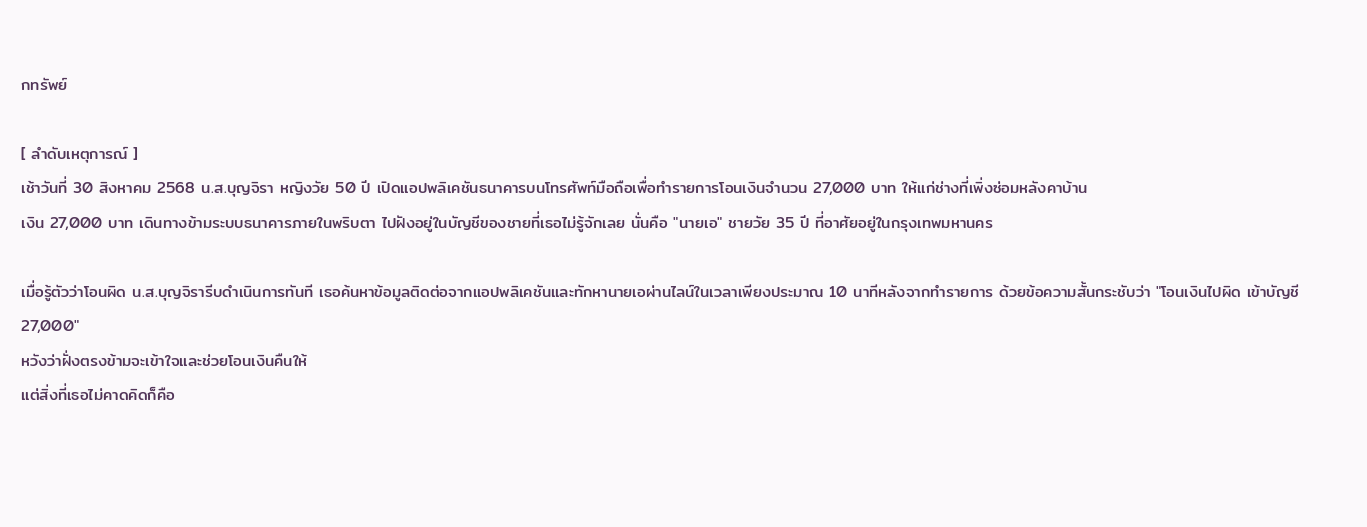กทรัพย์

[ ลำดับเหตุการณ์ ]
เช้าวันที่ 30 สิงหาคม 2568 น.ส.บุญจิรา หญิงวัย 50 ปี เปิดแอปพลิเคชันธนาคารบนโทรศัพท์มือถือเพื่อทำรายการโอนเงินจำนวน 27,000 บาท ให้แก่ช่างที่เพิ่งซ่อมหลังคาบ้าน
เงิน 27,000 บาท เดินทางข้ามระบบธนาคารภายในพริบตา ไปฝังอยู่ในบัญชีของชายที่เธอไม่รู้จักเลย นั่นคือ "นายเอ" ชายวัย 35 ปี ที่อาศัยอยู่ในกรุงเทพมหานคร

เมื่อรู้ตัวว่าโอนผิด น.ส.บุญจิรารีบดำเนินการทันที เธอค้นหาข้อมูลติดต่อจากแอปพลิเคชันและทักหานายเอผ่านไลน์ในเวลาเพียงประมาณ 10 นาทีหลังจากทำรายการ ด้วยข้อความสั้นกระชับว่า "โอนเงินไปผิด เข้าบัญชี 27,000"
หวังว่าฝั่งตรงข้ามจะเข้าใจและช่วยโอนเงินคืนให้
แต่สิ่งที่เธอไม่คาดคิดก็คือ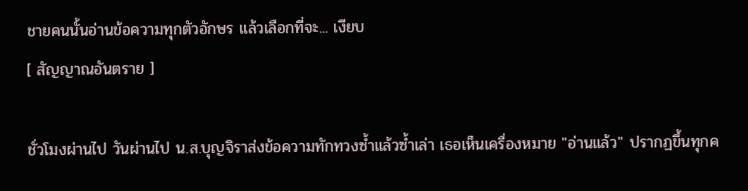ชายคนนั้นอ่านข้อความทุกตัวอักษร แล้วเลือกที่จะ... เงียบ
[ สัญญาณอันตราย ]

ชั่วโมงผ่านไป วันผ่านไป น.ส.บุญจิราส่งข้อความทักทวงซ้ำแล้วซ้ำเล่า เธอเห็นเครื่องหมาย "อ่านแล้ว" ปรากฏขึ้นทุกค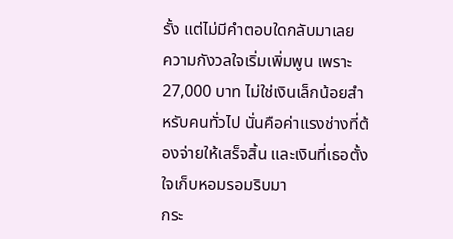รั้ง แต่ไม่มีคำตอบใดกลับมาเลย
ความกังวลใจเริ่มเพิ่มพูน เพราะ 27,000 บาท ไม่ใช่เงินเล็กน้อยสำหรับคนทั่วไป นั่นคือค่าแรงช่างที่ต้องจ่ายให้เสร็จสิ้น และเงินที่เธอตั้งใจเก็บหอมรอมริบมา
กระ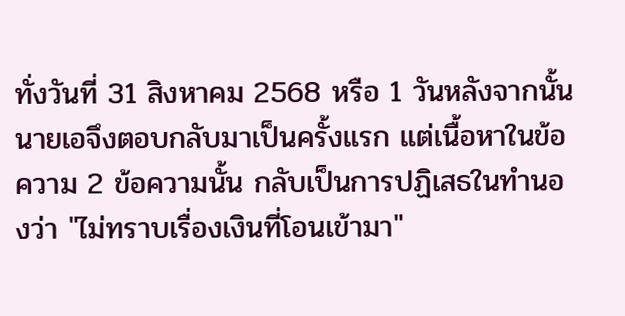ทั่งวันที่ 31 สิงหาคม 2568 หรือ 1 วันหลังจากนั้น นายเอจึงตอบกลับมาเป็นครั้งแรก แต่เนื้อหาในข้อความ 2 ข้อความนั้น กลับเป็นการปฏิเสธในทำนองว่า "ไม่ทราบเรื่องเงินที่โอนเข้ามา"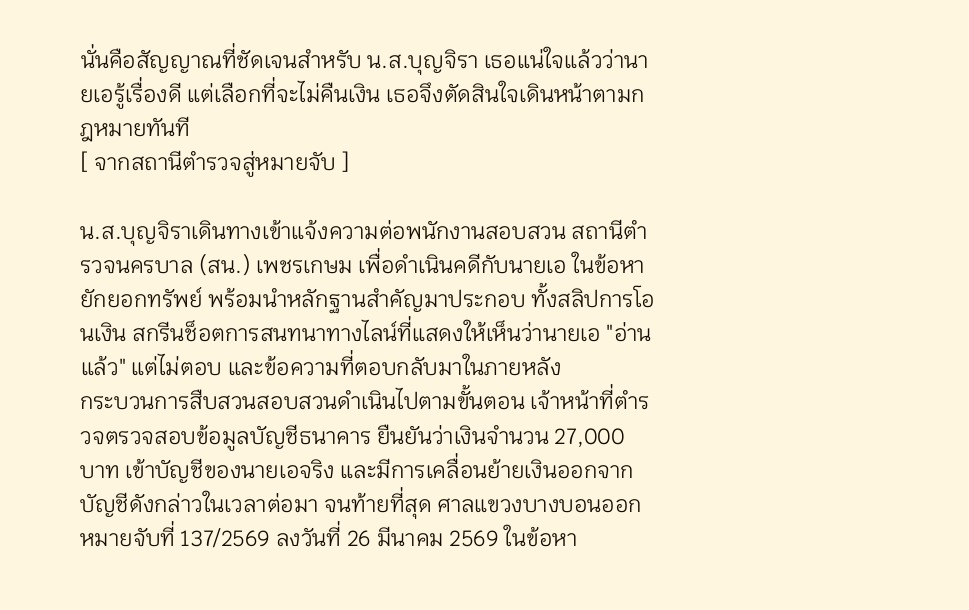นั่นคือสัญญาณที่ชัดเจนสำหรับ น.ส.บุญจิรา เธอแน่ใจแล้วว่านายเอรู้เรื่องดี แต่เลือกที่จะไม่คืนเงิน เธอจึงตัดสินใจเดินหน้าตามกฎหมายทันที
[ จากสถานีตำรวจสู่หมายจับ ]

น.ส.บุญจิราเดินทางเข้าแจ้งความต่อพนักงานสอบสวน สถานีตำรวจนครบาล (สน.) เพชรเกษม เพื่อดำเนินคดีกับนายเอ ในข้อหา ยักยอกทรัพย์ พร้อมนำหลักฐานสำคัญมาประกอบ ทั้งสลิปการโอนเงิน สกรีนช็อตการสนทนาทางไลน์ที่แสดงให้เห็นว่านายเอ "อ่านแล้ว" แต่ไม่ตอบ และข้อความที่ตอบกลับมาในภายหลัง
กระบวนการสืบสวนสอบสวนดำเนินไปตามขั้นตอน เจ้าหน้าที่ตำรวจตรวจสอบข้อมูลบัญชีธนาคาร ยืนยันว่าเงินจำนวน 27,000 บาท เข้าบัญชีของนายเอจริง และมีการเคลื่อนย้ายเงินออกจากบัญชีดังกล่าวในเวลาต่อมา จนท้ายที่สุด ศาลแขวงบางบอนออกหมายจับที่ 137/2569 ลงวันที่ 26 มีนาคม 2569 ในข้อหา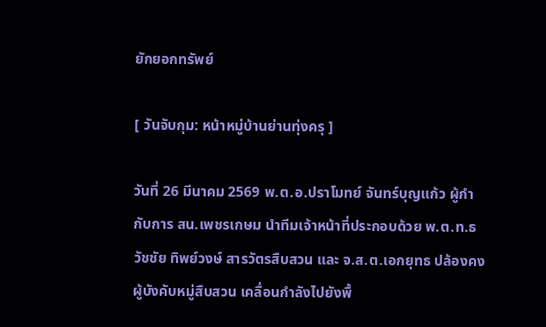ยักยอกทรัพย์

[ วันจับกุม: หน้าหมู่บ้านย่านทุ่งครุ ]

วันที่ 26 มีนาคม 2569 พ.ต.อ.ปราโมทย์ จันทร์บุญแก้ว ผู้กำกับการ สน.เพชรเกษม นำทีมเจ้าหน้าที่ประกอบด้วย พ.ต.ท.ธวัชชัย ทิพย์วงษ์ สารวัตรสืบสวน และ จ.ส.ต.เอกยุทธ ปล้องคง ผู้บังคับหมู่สืบสวน เคลื่อนกำลังไปยังพื้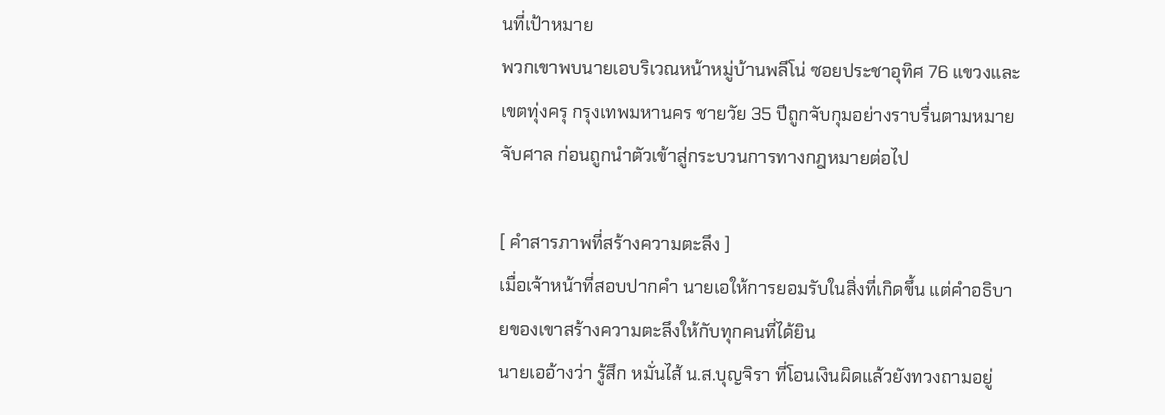นที่เป้าหมาย
พวกเขาพบนายเอบริเวณหน้าหมู่บ้านพลีโน่ ซอยประชาอุทิศ 76 แขวงและเขตทุ่งครุ กรุงเทพมหานคร ชายวัย 35 ปีถูกจับกุมอย่างราบรื่นตามหมายจับศาล ก่อนถูกนำตัวเข้าสู่กระบวนการทางกฎหมายต่อไป

[ คำสารภาพที่สร้างความตะลึง ]
เมื่อเจ้าหน้าที่สอบปากคำ นายเอให้การยอมรับในสิ่งที่เกิดขึ้น แต่คำอธิบายของเขาสร้างความตะลึงให้กับทุกคนที่ได้ยิน
นายเออ้างว่า รู้สึก หมั่นไส้ น.ส.บุญจิรา ที่โอนเงินผิดแล้วยังทวงถามอยู่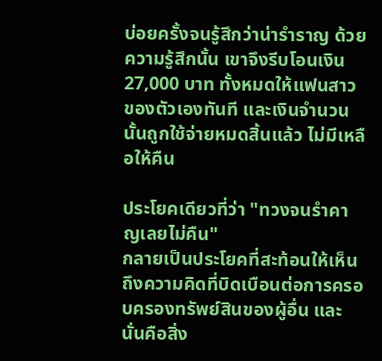บ่อยครั้งจนรู้สึกว่าน่ารำราญ ด้วยความรู้สึกนั้น เขาจึงรีบโอนเงิน 27,000 บาท ทั้งหมดให้แฟนสาวของตัวเองทันที และเงินจำนวนนั้นถูกใช้จ่ายหมดสิ้นแล้ว ไม่มีเหลือให้คืน

ประโยคเดียวที่ว่า "ทวงจนรำคาญเลยไม่คืน"
กลายเป็นประโยคที่สะท้อนให้เห็นถึงความคิดที่บิดเบือนต่อการครอบครองทรัพย์สินของผู้อื่น และนั่นคือสิ่ง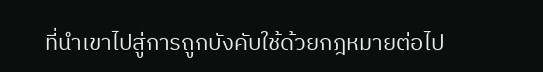ที่นำเขาไปสู่การถูกบังคับใช้ด้วยกฎหมายต่อไป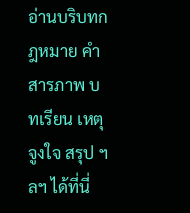อ่านบริบทกฎหมาย คำสารภาพ บทเรียน เหตุจูงใจ สรุป ฯลฯ ได้ที่นี่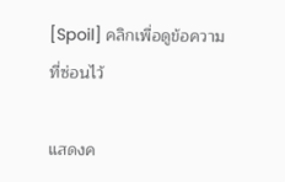[Spoil] คลิกเพื่อดูข้อความที่ซ่อนไว้

แสดงค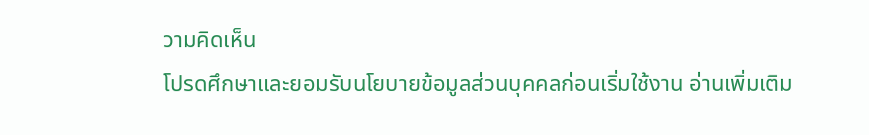วามคิดเห็น
โปรดศึกษาและยอมรับนโยบายข้อมูลส่วนบุคคลก่อนเริ่มใช้งาน อ่านเพิ่มเติม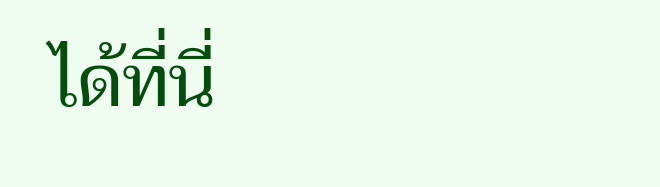ได้ที่นี่